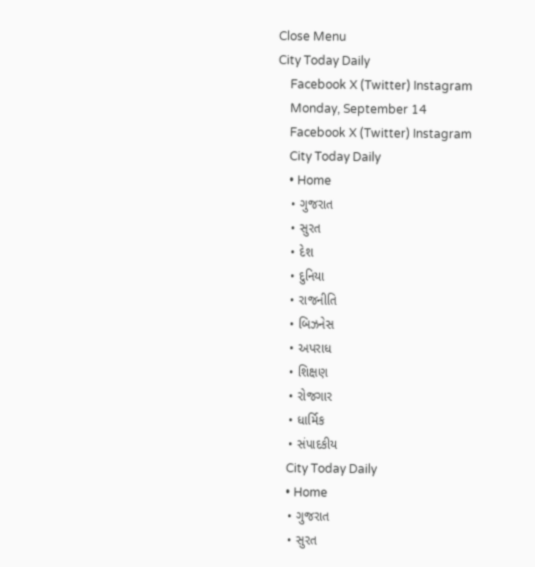Close Menu
City Today Daily
    Facebook X (Twitter) Instagram
    Monday, September 14
    Facebook X (Twitter) Instagram
    City Today Daily
    • Home
    • ગુજરાત
    • સુરત
    • દેશ
    • દુનિયા
    • રાજનીતિ
    • બિઝનેસ
    • અપરાધ
    • શિક્ષણ
    • રોજગાર
    • ધાર્મિક
    • સંપાદકીય
    City Today Daily
    • Home
    • ગુજરાત
    • સુરત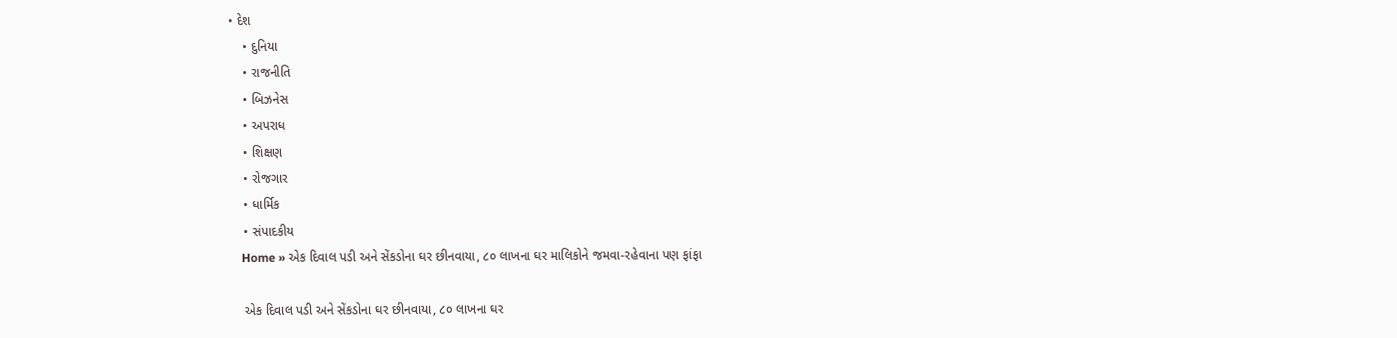• દેશ
    • દુનિયા
    • રાજનીતિ
    • બિઝનેસ
    • અપરાધ
    • શિક્ષણ
    • રોજગાર
    • ધાર્મિક
    • સંપાદકીય
    Home » એક દિવાલ પડી અને સેંકડોના ઘર છીનવાયા, ૮૦ લાખના ઘર માલિકોને જમવા-રહેવાના પણ ફાંફા

    એક દિવાલ પડી અને સેંકડોના ઘર છીનવાયા, ૮૦ લાખના ઘર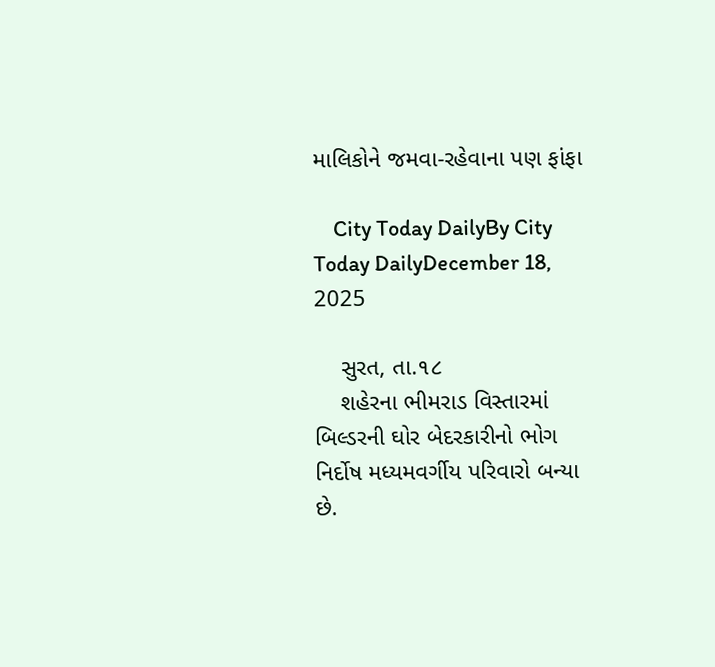માલિકોને જમવા-રહેવાના પણ ફાંફા

    City Today DailyBy City Today DailyDecember 18, 2025

    સુરત, તા.૧૮
    શહેરના ભીમરાડ વિસ્તારમાં બિલ્ડરની ઘોર બેદરકારીનો ભોગ નિર્દોષ મધ્યમવર્ગીય પરિવારો બન્યા છે.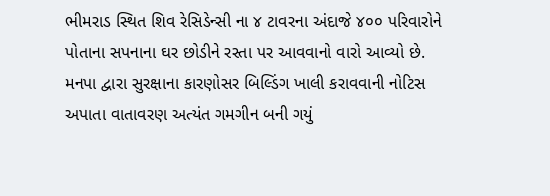ભીમરાડ સ્થિત શિવ રેસિડેન્સી ના ૪ ટાવરના અંદાજે ૪૦૦ પરિવારોને પોતાના સપનાના ઘર છોડીને રસ્તા પર આવવાનો વારો આવ્યો છે. મનપા દ્વારા સુરક્ષાના કારણોસર બિલ્ડિંગ ખાલી કરાવવાની નોટિસ અપાતા વાતાવરણ અત્યંત ગમગીન બની ગયું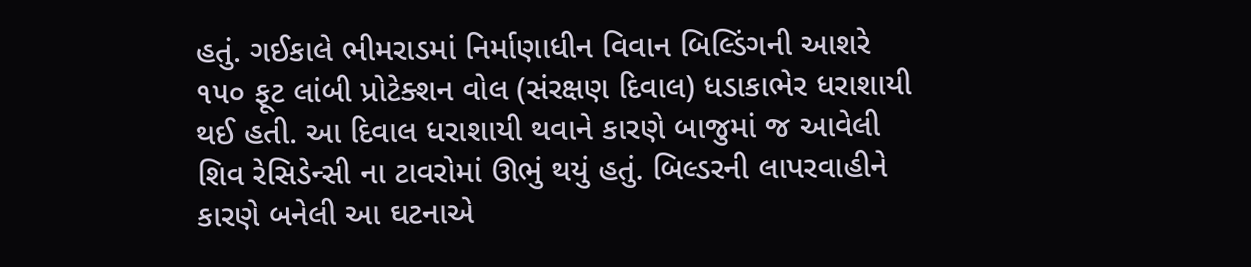હતું. ગઈકાલે ભીમરાડમાં નિર્માણાધીન વિવાન બિલ્ડિંગની આશરે ૧૫૦ ફૂટ લાંબી પ્રોટેક્શન વોલ (સંરક્ષણ દિવાલ) ધડાકાભેર ધરાશાયી થઈ હતી. આ દિવાલ ધરાશાયી થવાને કારણે બાજુમાં જ આવેલી શિવ રેસિડેન્સી ના ટાવરોમાં ઊભું થયું હતું. બિલ્ડરની લાપરવાહીને કારણે બનેલી આ ઘટનાએ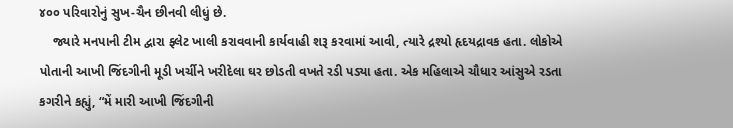૪૦૦ પરિવારોનું સુખ-ચૈન છીનવી લીધું છે.
    જ્યારે મનપાની ટીમ દ્વારા ફ્લેટ ખાલી કરાવવાની કાર્યવાહી શરૂ કરવામાં આવી, ત્યારે દ્રશ્યો હૃદયદ્રાવક હતા. લોકોએ પોતાની આખી જિંદગીની મૂડી ખર્ચીને ખરીદેલા ઘર છોડતી વખતે રડી પડ્યા હતા. એક મહિલાએ ચૌધાર આંસુએ રડતા કગરીને કહ્યું, “મેં મારી આખી જિંદગીની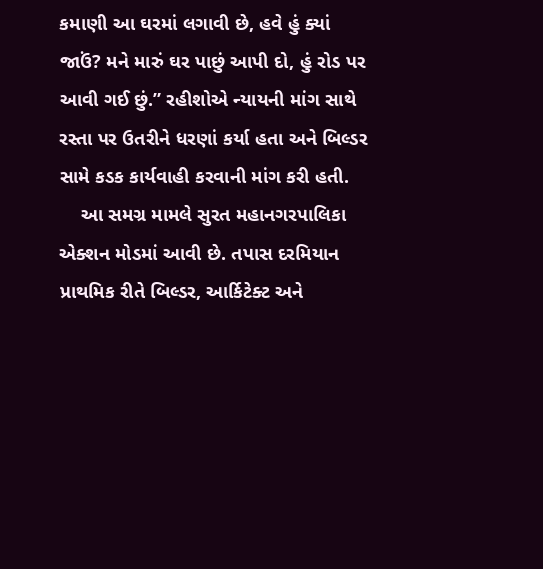કમાણી આ ઘરમાં લગાવી છે, હવે હું ક્યાં જાઉં? મને મારું ઘર પાછું આપી દો, હું રોડ પર આવી ગઈ છું.” રહીશોએ ન્યાયની માંગ સાથે રસ્તા પર ઉતરીને ધરણાં કર્યા હતા અને બિલ્ડર સામે કડક કાર્યવાહી કરવાની માંગ કરી હતી.
    આ સમગ્ર મામલે સુરત મહાનગરપાલિકા એક્શન મોડમાં આવી છે. તપાસ દરમિયાન પ્રાથમિક રીતે બિલ્ડર, આર્કિટેક્ટ અને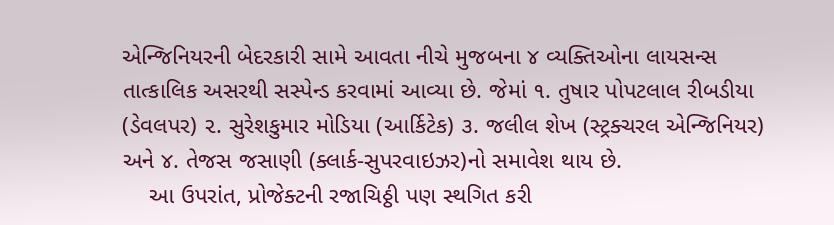એન્જિનિયરની બેદરકારી સામે આવતા નીચે મુજબના ૪ વ્યક્તિઓના લાયસન્સ તાત્કાલિક અસરથી સસ્પેન્ડ કરવામાં આવ્યા છે. જેમાં ૧. તુષાર પોપટલાલ રીબડીયા (ડેવલપર) ૨. સુરેશકુમાર મોડિયા (આર્કિટેક) ૩. જલીલ શેખ (સ્ટ્રક્ચરલ એન્જિનિયર) અને ૪. તેજસ જસાણી (ક્લાર્ક-સુપરવાઇઝર)નો સમાવેશ થાય છે.
    આ ઉપરાંત, પ્રોજેક્ટની રજાચિઠ્ઠી પણ સ્થગિત કરી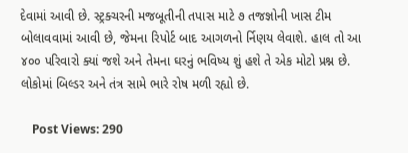દેવામાં આવી છે. સ્ટ્રક્ચરની મજબૂતીની તપાસ માટે ૭ તજજ્ઞોની ખાસ ટીમ બોલાવવામાં આવી છે, જેમના રિપોર્ટ બાદ આગળનો ર્નિણય લેવાશે. હાલ તો આ ૪૦૦ પરિવારો ક્યાં જશે અને તેમના ઘરનું ભવિષ્ય શું હશે તે એક મોટો પ્રશ્ન છે. લોકોમાં બિલ્ડર અને તંત્ર સામે ભારે રોષ મળી રહ્યો છે.

    Post Views: 290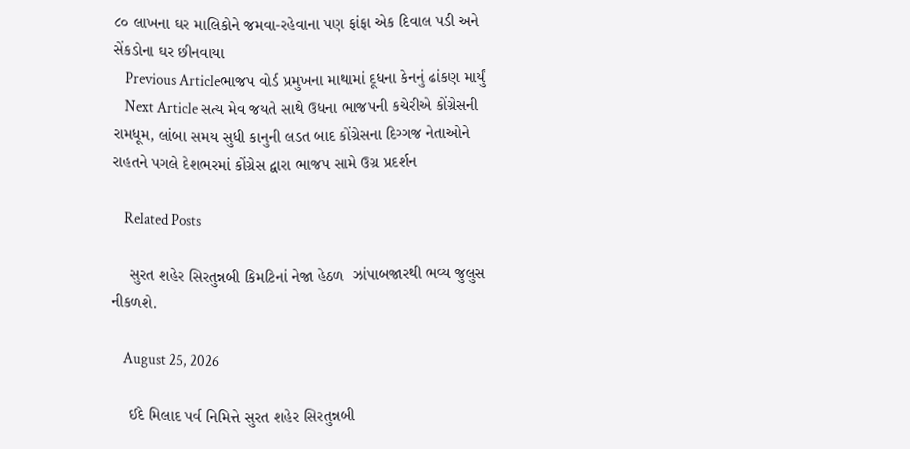૮૦ લાખના ઘર માલિકોને જમવા-રહેવાના પણ ફાંફા એક દિવાલ પડી અને સેંકડોના ઘર છીનવાયા
    Previous Articleભાજપ વોર્ડ પ્રમુખના માથામાં દૂધના કેનનું ઢાંકણ માર્યું
    Next Article સત્ય મેવ જયતે સાથે ઉધના ભાજપની કચેરીએ કોંગ્રેસની રામધૂમ, લાંબા સમય સુધી કાનુની લડત બાદ કોંગ્રેસના દિગ્ગજ નેતાઓને રાહતને પગલે દેશભરમાં કોંગ્રેસ દ્વારા ભાજપ સામે ઉગ્ર પ્રદર્શન

    Related Posts

    સુરત શહેર સિરતુન્નબી કિમટિનાં નેજા હેઠળ  ઝાંપાબજારથી ભવ્ય જુલુસ નીકળશે.

    August 25, 2026

    ઈદે મિલાદ પર્વ નિમિત્તે સુરત શહેર સિરતુન્નબી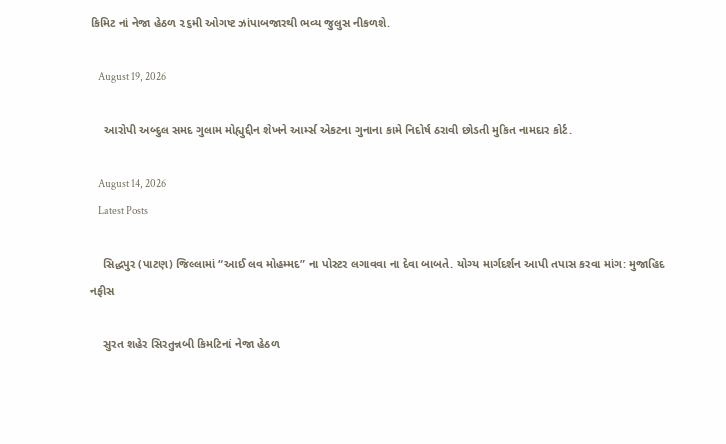કિમિટ નાં નેજા હેઠળ ૨૬મી ઓગષ્ટ ઝાંપાબજારથી ભવ્ય જુલુસ નીકળશે.

    August 19, 2026

    આરોપી અબ્દુલ સમદ ગુલામ મોહ્યુદ્દીન શેખને આર્મ્સ એકટના ગુનાના કામે નિદોર્ષ ઠરાવી છોડતી મુકિત નામદાર કોર્ટ.

    August 14, 2026
    Latest Posts

    સિદ્ધપુર (પાટણ) જિલ્લામાં “આઈ લવ મોહમ્મદ” ના પોસ્ટર લગાવવા ના દેવા બાબતે. યોગ્ય માર્ગદર્શન આપી તપાસ કરવા માંગ: મુજાહિદ નફીસ

    સુરત શહેર સિરતુન્નબી કિમટિનાં નેજા હેઠળ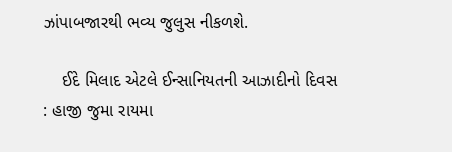ઝાંપાબજારથી ભવ્ય જુલુસ નીકળશે.

    ઈદે મિલાદ એટલે ઈન્સાનિયતની આઝાદીનો દિવસ : હાજી જુમા રાયમા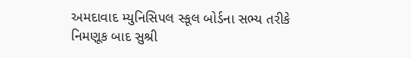અમદાવાદ મ્યુનિસિપલ સ્કૂલ બોર્ડના સભ્ય તરીકે નિમણૂક બાદ સુશ્રી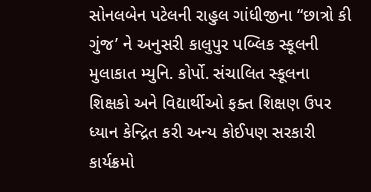સોનલબેન પટેલની રાહુલ ગાંધીજીના “છાત્રો કી ગુંજ’ ને અનુસરી કાલુપુર પબ્લિક સ્કૂલની મુલાકાત મ્યુનિ. કોર્પો. સંચાલિત સ્કૂલના શિક્ષકો અને વિદ્યાર્થીઓ ફક્ત શિક્ષણ ઉપર ધ્યાન કેન્દ્રિત કરી અન્ય કોઈપણ સરકારી કાર્યક્રમો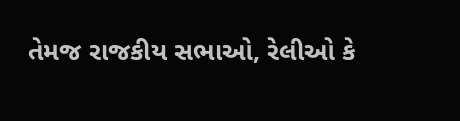તેમજ રાજકીય સભાઓ, રેલીઓ કે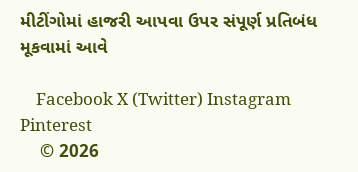મીટીંગોમાં હાજરી આપવા ઉપર સંપૂર્ણ પ્રતિબંધ મૂકવામાં આવે

    Facebook X (Twitter) Instagram Pinterest
    © 2026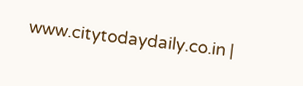www.citytodaydaily.co.in |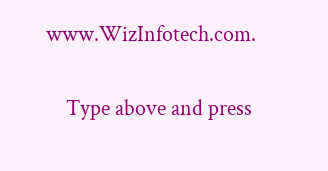www.WizInfotech.com.

    Type above and press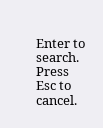Enter to search. Press Esc to cancel.